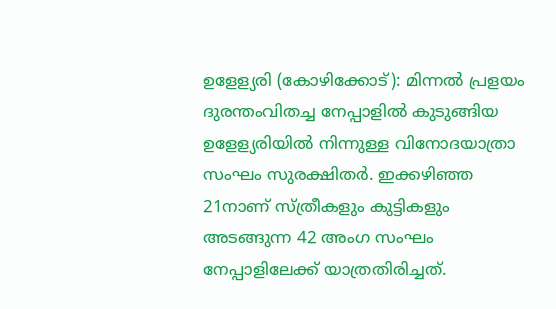ഉളേള്യരി (കോഴിക്കോട്): മിന്നൽ പ്രളയം ദുരന്തംവിതച്ച നേപ്പാളിൽ കുടുങ്ങിയ ഉളേള്യരിയിൽ നിന്നുള്ള വിനോദയാത്രാ സംഘം സുരക്ഷിതർ. ഇക്കഴിഞ്ഞ 21നാണ് സ്ത്രീകളും കുട്ടികളും അടങ്ങുന്ന 42 അംഗ സംഘം നേപ്പാളിലേക്ക് യാത്രതിരിച്ചത്.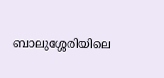ബാലുശ്ശേരിയിലെ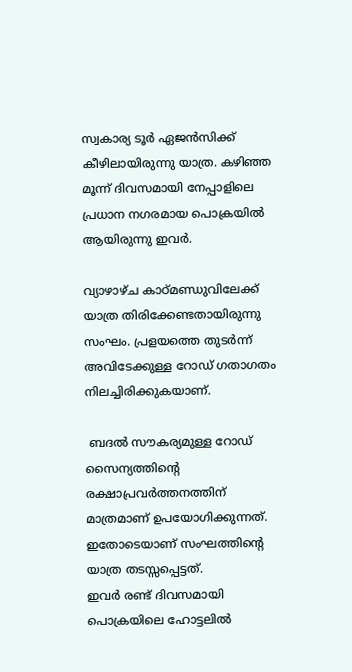സ്വകാര്യ ടൂർ ഏജൻസിക്ക് കീഴിലായിരുന്നു യാത്ര. കഴിഞ്ഞ മൂന്ന് ദിവസമായി നേപ്പാളിലെ പ്രധാന നഗരമായ പൊക്രയിൽ ആയിരുന്നു ഇവർ.

വ്യാഴാഴ്ച കാഠ്മണ്ഡുവിലേക്ക് യാത്ര തിരിക്കേണ്ടതായിരുന്നു സംഘം. പ്രളയത്തെ തുടർന്ന് അവിടേക്കുള്ള റോഡ് ഗതാഗതം നിലച്ചിരിക്കുകയാണ്.

 ബദൽ സൗകര്യമുള്ള റോഡ് സൈന്യത്തിന്റെ രക്ഷാപ്രവർത്തനത്തിന് മാത്രമാണ് ഉപയോഗിക്കുന്നത്. ഇതോടെയാണ് സംഘത്തിന്റെ യാത്ര തടസ്സപ്പെട്ടത്.
ഇവർ രണ്ട് ദിവസമായി പൊക്രയിലെ ഹോട്ടലിൽ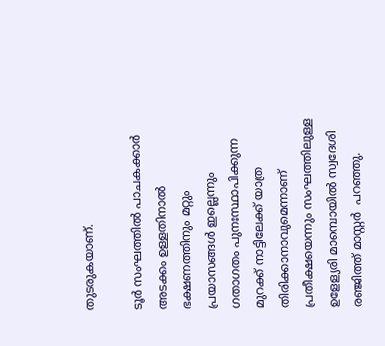തുടരുകയാണ്.

ടൂർ സംഘത്തിൽ പാചകക്കാർ അടക്കം ഉള്ളതിനാൽ ഭക്ഷണത്തിനും മറ്റും പ്രയാസങ്ങൾ ഇല്ലെന്നും ഗതാഗതം പുനഃസ്ഥാപിക്കുന്ന മുറക്ക് നാട്ടിലേക്ക് യാത്ര തിരിക്കാനാവുമെന്നാണ് പ്രതീക്ഷയെന്നും സംഘത്തിലുള്ള ഉളേള്യരി മാമ്പൊയിൽ സ്വദേശി രഞ്ജിത്ത് മാസ്റ്റർ  പറഞ്ഞു.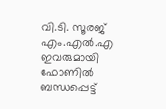വി.ടി. സൂരജ് എം.എൽ.എ ഇവരുമായി ഫോണിൽ ബന്ധപ്പെട്ട്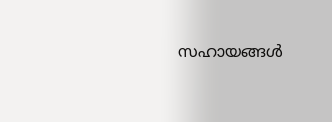സഹായങ്ങൾ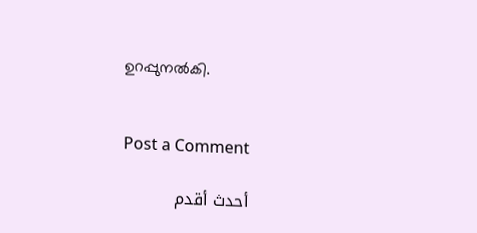ഉറപ്പുനൽകി.


Post a Comment

أحدث أقدم